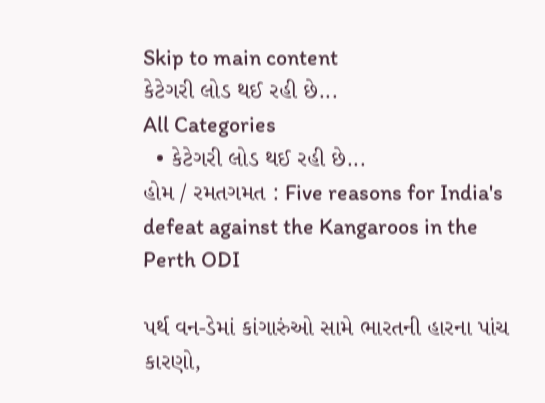Skip to main content
કેટેગરી લોડ થઈ રહી છે...
All Categories
  • કેટેગરી લોડ થઈ રહી છે...
હોમ / રમતગમત : Five reasons for India's defeat against the Kangaroos in the Perth ODI

પર્થ વન-ડેમાં કાંગારુંઓ સામે ભારતની હારના પાંચ કારણો,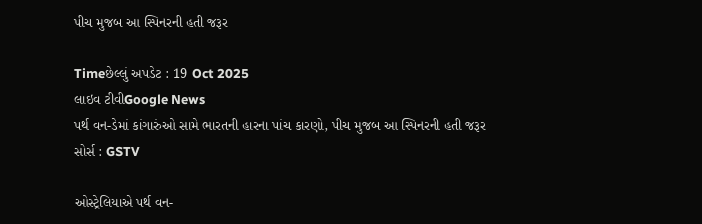પીચ મુજબ આ સ્પિનરની હતી જરૂર

Timeછેલ્લું અપડેટ : 19 Oct 2025
લાઇવ ટીવીGoogle News
પર્થ વન-ડેમાં કાંગારુંઓ સામે ભારતની હારના પાંચ કારણો, પીચ મુજબ આ સ્પિનરની હતી જરૂર
સોર્સ : GSTV

ઓસ્ટ્રેલિયાએ પર્થ વન-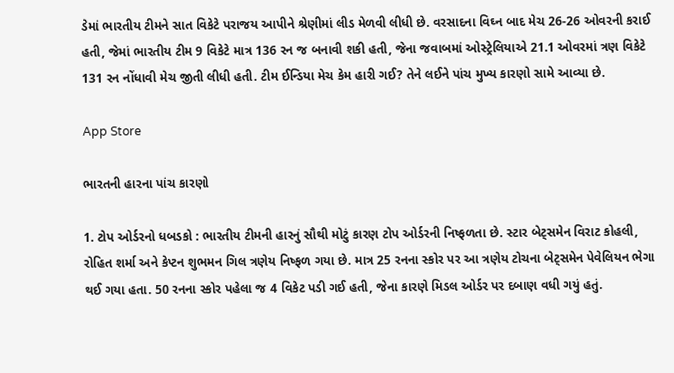ડેમાં ભારતીય ટીમને સાત વિકેટે પરાજય આપીને શ્રેણીમાં લીડ મેળવી લીધી છે. વરસાદના વિઘ્ન બાદ મેચ 26-26 ઓવરની કરાઈ હતી, જેમાં ભારતીય ટીમ 9 વિકેટે માત્ર 136 રન જ બનાવી શકી હતી, જેના જવાબમાં ઓસ્ટ્રેલિયાએ 21.1 ઓવરમાં ત્રણ વિકેટે 131 રન નોંધાવી મેચ જીતી લીધી હતી. ટીમ ઈન્ડિયા મેચ કેમ હારી ગઈ? તેને લઈને પાંચ મુખ્ય કારણો સામે આવ્યા છે.

App Store

ભારતની હારના પાંચ કારણો

1. ટોપ ઓર્ડરનો ધબડકો : ભારતીય ટીમની હારનું સૌથી મોટું કારણ ટોપ ઓર્ડરની નિષ્ફળતા છે. સ્ટાર બેટ્સમેન વિરાટ કોહલી, રોહિત શર્મા અને કેપ્ટન શુભમન ગિલ ત્રણેય નિષ્ફળ ગયા છે. માત્ર 25 રનના સ્કોર પર આ ત્રણેય ટોચના બેટ્સમેન પેવેલિયન ભેગા થઈ ગયા હતા. 50 રનના સ્કોર પહેલા જ 4 વિકેટ પડી ગઈ હતી, જેના કારણે મિડલ ઓર્ડર પર દબાણ વધી ગયું હતું.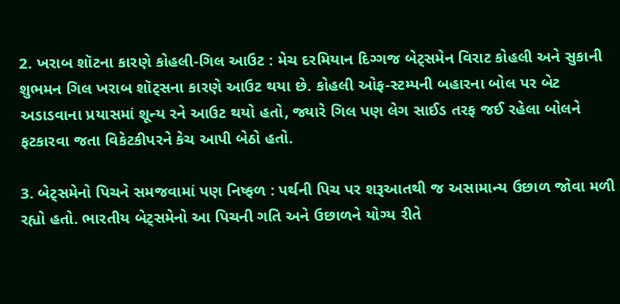2. ખરાબ શૉટના કારણે કોહલી-ગિલ આઉટ : મેચ દરમિયાન દિગ્ગજ બેટ્સમેન વિરાટ કોહલી અને સુકાની શુભમન ગિલ ખરાબ શૉટ્સના કારણે આઉટ થયા છે. કોહલી ઓફ-સ્ટમ્પની બહારના બોલ પર બેટ અડાડવાના પ્રયાસમાં શૂન્ય રને આઉટ થયો હતો, જ્યારે ગિલ પણ લેગ સાઈડ તરફ જઈ રહેલા બોલને ફટકારવા જતા વિકેટકીપરને કેચ આપી બેઠો હતો.

3. બેટ્સમેનો પિચને સમજવામાં પણ નિષ્ફળ : પર્થની પિચ પર શરૂઆતથી જ અસામાન્ય ઉછાળ જોવા મળી રહ્યો હતો. ભારતીય બેટ્સમેનો આ પિચની ગતિ અને ઉછાળને યોગ્ય રીતે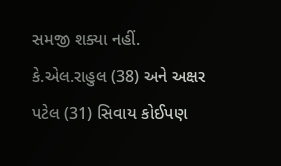સમજી શક્યા નહીં. કે.એલ.રાહુલ (38) અને અક્ષર પટેલ (31) સિવાય કોઈપણ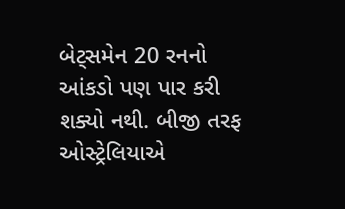બેટ્સમેન 20 રનનો આંકડો પણ પાર કરી શક્યો નથી. બીજી તરફ ઓસ્ટ્રેલિયાએ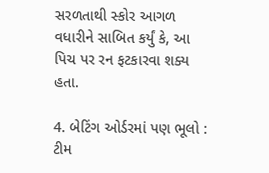સરળતાથી સ્કોર આગળ વધારીને સાબિત કર્યું કે, આ પિચ પર રન ફટકારવા શક્ય હતા.

4. બેટિંગ ઓર્ડરમાં પણ ભૂલો : ટીમ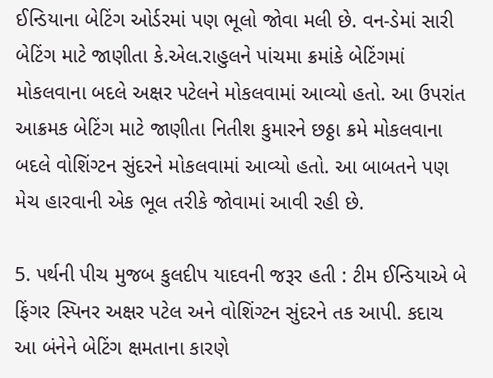ઈન્ડિયાના બેટિંગ ઓર્ડરમાં પણ ભૂલો જોવા મલી છે. વન-ડેમાં સારી બેટિંગ માટે જાણીતા કે.એલ.રાહુલને પાંચમા ક્રમાંકે બેટિંગમાં મોકલવાના બદલે અક્ષર પટેલને મોકલવામાં આવ્યો હતો. આ ઉપરાંત આક્રમક બેટિંગ માટે જાણીતા નિતીશ કુમારને છઠ્ઠા ક્રમે મોકલવાના બદલે વોશિંગ્ટન સુંદરને મોકલવામાં આવ્યો હતો. આ બાબતને પણ મેચ હારવાની એક ભૂલ તરીકે જોવામાં આવી રહી છે.

5. પર્થની પીચ મુજબ કુલદીપ યાદવની જરૂર હતી : ટીમ ઈન્ડિયાએ બે ફિંગર સ્પિનર અક્ષર પટેલ અને વોશિંગ્ટન સુંદરને તક આપી. કદાચ આ બંનેને બેટિંગ ક્ષમતાના કારણે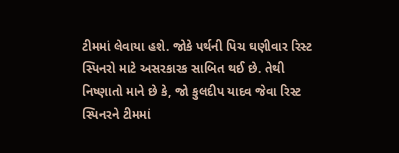ટીમમાં લેવાયા હશે. જોકે પર્થની પિચ ઘણીવાર રિસ્ટ સ્પિનરો માટે અસરકારક સાબિત થઈ છે. તેથી નિષ્ણાતો માને છે કે, જો કુલદીપ યાદવ જેવા રિસ્ટ સ્પિનરને ટીમમાં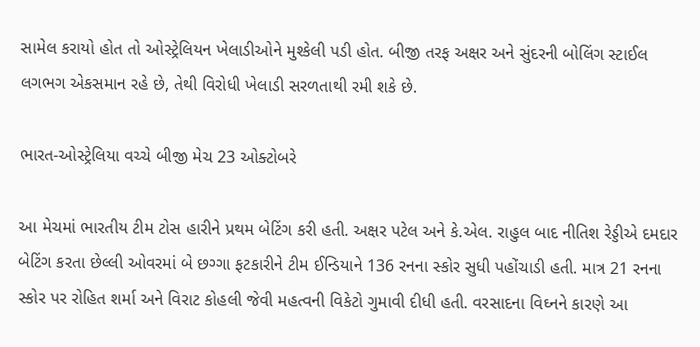સામેલ કરાયો હોત તો ઓસ્ટ્રેલિયન ખેલાડીઓને મુશ્કેલી પડી હોત. બીજી તરફ અક્ષર અને સુંદરની બોલિંગ સ્ટાઈલ લગભગ એકસમાન રહે છે, તેથી વિરોધી ખેલાડી સરળતાથી રમી શકે છે.

ભારત-ઓસ્ટ્રેલિયા વચ્ચે બીજી મેચ 23 ઓક્ટોબરે

આ મેચમાં ભારતીય ટીમ ટોસ હારીને પ્રથમ બેટિંગ કરી હતી. અક્ષર પટેલ અને કે.એલ. રાહુલ બાદ નીતિશ રેડ્ડીએ દમદાર બેટિંગ કરતા છેલ્લી ઓવરમાં બે છગ્ગા ફટકારીને ટીમ ઈન્ડિયાને 136 રનના સ્કોર સુધી પહોંચાડી હતી. માત્ર 21 રનના સ્કોર પર રોહિત શર્મા અને વિરાટ કોહલી જેવી મહત્વની વિકેટો ગુમાવી દીધી હતી. વરસાદના વિઘ્નને કારણે આ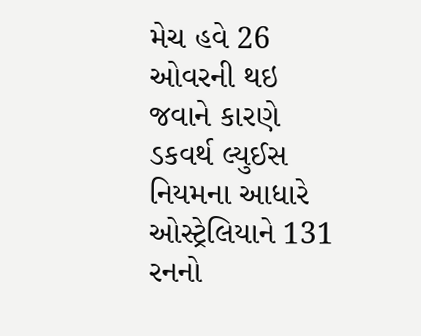મેચ હવે 26 ઓવરની થઇ જવાને કારણે ડકવર્થ લ્યુઈસ નિયમના આધારે ઓસ્ટ્રેલિયાને 131 રનનો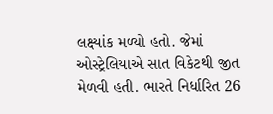લક્ષ્યાંક મળ્યો હતો. જેમાં ઓસ્ટ્રેલિયાએ સાત વિકેટથી જીત મેળવી હતી. ભારતે નિર્ધારિત 26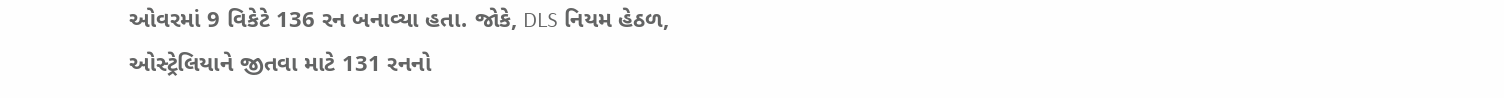ઓવરમાં 9 વિકેટે 136 રન બનાવ્યા હતા. જોકે, DLS નિયમ હેઠળ, ઓસ્ટ્રેલિયાને જીતવા માટે 131 રનનો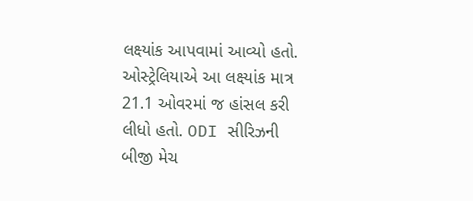લક્ષ્યાંક આપવામાં આવ્યો હતો. ઓસ્ટ્રેલિયાએ આ લક્ષ્યાંક માત્ર 21.1 ઓવરમાં જ હાંસલ કરી લીધો હતો. ODI સીરિઝની બીજી મેચ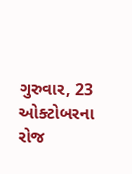ગુરુવાર, 23 ઓક્ટોબરના રોજ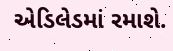એડિલેડમાં રમાશે.